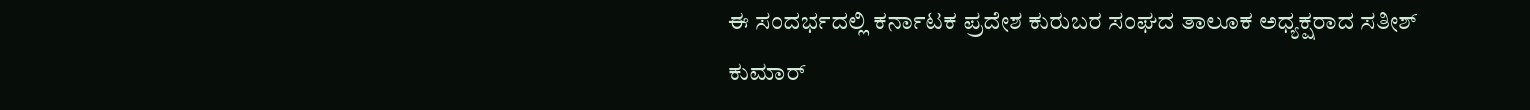ಈ ಸಂದರ್ಭದಲ್ಲಿ ಕರ್ನಾಟಕ ಪ್ರದೇಶ ಕುರುಬರ ಸಂಘದ ತಾಲೂಕ ಅಧ್ಯಕ್ಷರಾದ ಸತೀಶ್ ಕುಮಾರ್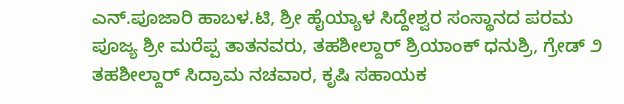ಎನ್.ಪೂಜಾರಿ ಹಾಬಳ.ಟಿ, ಶ್ರೀ ಹೈಯ್ಯಾಳ ಸಿದ್ದೇಶ್ವರ ಸಂಸ್ಥಾನದ ಪರಮ ಪೂಜ್ಯ ಶ್ರೀ ಮರೆಪ್ಪ ತಾತನವರು, ತಹಶೀಲ್ದಾರ್ ಶ್ರಿಯಾಂಕ್ ಧನುಶ್ರಿ, ಗ್ರೇಡ್ ೨ ತಹಶೀಲ್ದಾರ್ ಸಿದ್ರಾಮ ನಚವಾರ, ಕೃಷಿ ಸಹಾಯಕ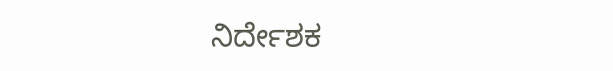ನಿರ್ದೇಶಕ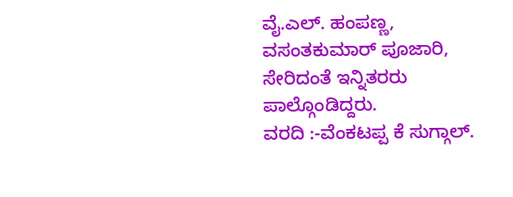ವೈ.ಎಲ್. ಹಂಪಣ್ಣ, ವಸಂತಕುಮಾರ್ ಪೂಜಾರಿ, ಸೇರಿದಂತೆ ಇನ್ನಿತರರು ಪಾಲ್ಗೊಂಡಿದ್ದರು.
ವರದಿ :-ವೆಂಕಟಪ್ಪ ಕೆ ಸುಗ್ಗಾಲ್.